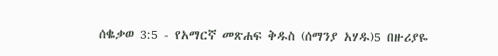ሰቈቃወ 3:5 - የአማርኛ መጽሐፍ ቅዱስ (ሰማንያ አሃዱ)5 በዙሪያዬ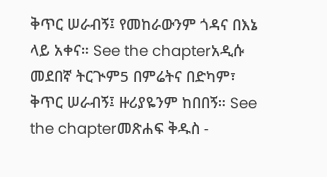ቅጥር ሠራብኝ፤ የመከራውንም ጎዳና በእኔ ላይ አቀና። See the chapterአዲሱ መደበኛ ትርጒም5 በምሬትና በድካም፣ ቅጥር ሠራብኝ፤ ዙሪያዬንም ከበበኝ። See the chapterመጽሐፍ ቅዱስ -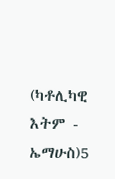(ካቶሊካዊ እትም - ኤማሁስ)5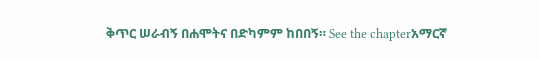ቅጥር ሠራብኝ በሐሞትና በድካምም ከበበኝ። See the chapterአማርኛ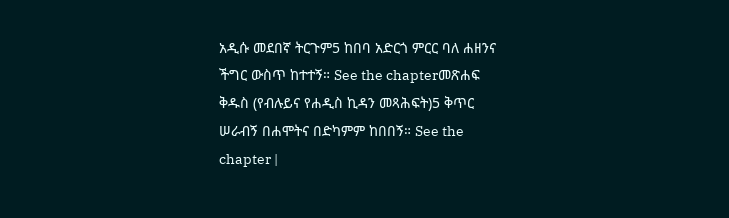አዲሱ መደበኛ ትርጉም5 ከበባ አድርጎ ምርር ባለ ሐዘንና ችግር ውስጥ ከተተኝ። See the chapterመጽሐፍ ቅዱስ (የብሉይና የሐዲስ ኪዳን መጻሕፍት)5 ቅጥር ሠራብኝ በሐሞትና በድካምም ከበበኝ። See the chapter |